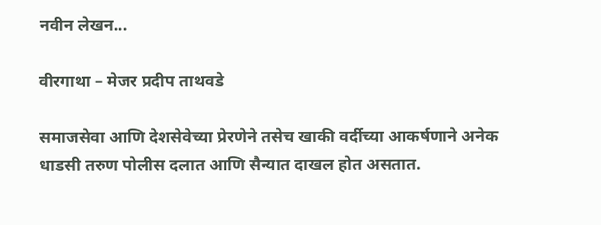नवीन लेखन...

वीरगाथा – मेजर प्रदीप ताथवडे

समाजसेवा आणि देशसेवेच्या प्रेरणेने तसेच खाकी वर्दीच्या आकर्षणाने अनेक धाडसी तरुण पोलीस दलात आणि सैन्यात दाखल होत असतात.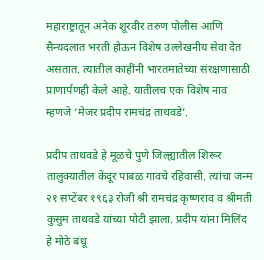महाराष्ट्रातून अनेक शूरवीर तरुण पोलीस आणि सैन्यदलात भरती होऊन विशेष उल्लेखनीय सेवा देत असतात. त्यातील काहींनी भारतमातेच्या संरक्षणासाठी प्राणार्पणही केले आहे. यातीलच एक विशेष नाव म्हणजे ‘मेजर प्रदीप रामचंद्र ताथवडे’.

प्रदीप ताथवडे हे मूळचे पुणे जिल्ह्यातील शिरूर तालुक्यातील केंदूर पाबळ गावचे रहिवासी. त्यांचा जन्म २१ सप्टेंबर १९६३ रोजी श्री रामचंद्र कृष्णराव व श्रीमती कुसुम ताथवडे यांच्या पोटी झाला. प्रदीप यांना मिलिंद हे मोठे बंधू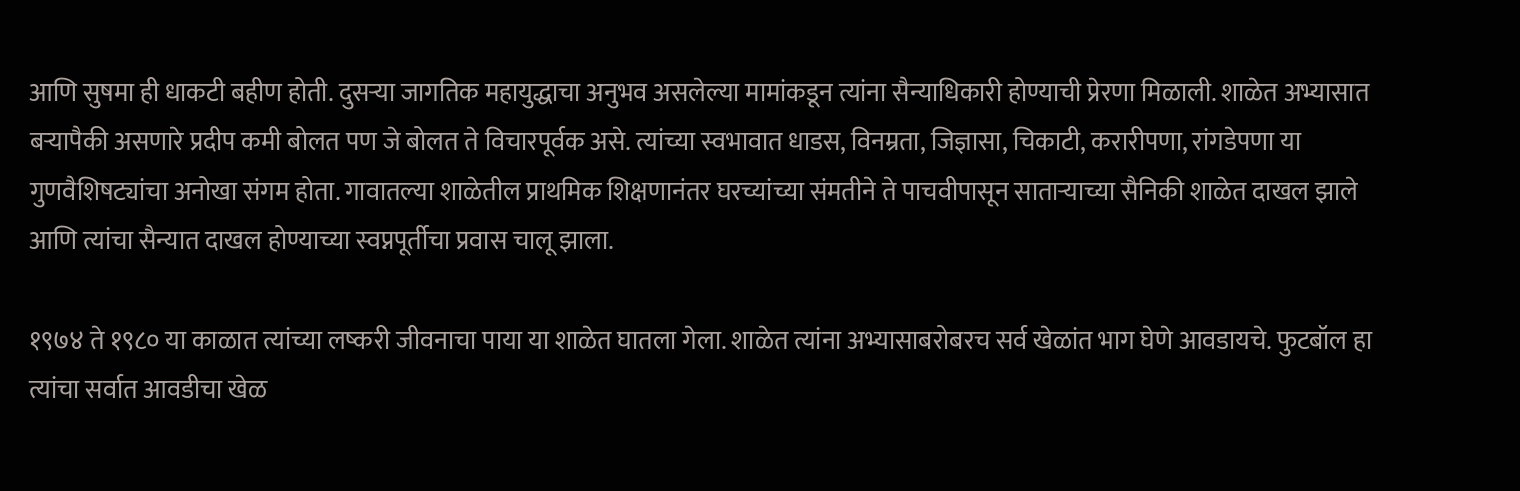आणि सुषमा ही धाकटी बहीण होती. दुसऱ्या जागतिक महायुद्धाचा अनुभव असलेल्या मामांकडून त्यांना सैन्याधिकारी होण्याची प्रेरणा मिळाली. शाळेत अभ्यासात बऱ्यापैकी असणारे प्रदीप कमी बोलत पण जे बोलत ते विचारपूर्वक असे. त्यांच्या स्वभावात धाडस, विनम्रता, जिज्ञासा, चिकाटी, करारीपणा, रांगडेपणा या गुणवैशिषट्यांचा अनोखा संगम होता. गावातल्या शाळेतील प्राथमिक शिक्षणानंतर घरच्यांच्या संमतीने ते पाचवीपासून साताऱ्याच्या सैनिकी शाळेत दाखल झाले आणि त्यांचा सैन्यात दाखल होण्याच्या स्वप्नपूर्तीचा प्रवास चालू झाला.

१९७४ ते १९८० या काळात त्यांच्या लष्करी जीवनाचा पाया या शाळेत घातला गेला. शाळेत त्यांना अभ्यासाबरोबरच सर्व खेळांत भाग घेणे आवडायचे. फुटबॉल हा त्यांचा सर्वात आवडीचा खेळ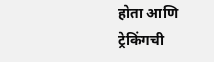होता आणि ट्रेकिंगची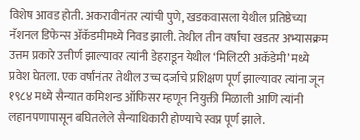विशेष आवड होती. अकरावीनंतर त्यांची पुणे, खडकवासला येथील प्रतिष्ठेच्या नॅशनल डिफेन्स ॲकॅडमीमध्ये निवड झाली. तेथील तीन वर्षांचा खडतर अभ्यासक्रम उत्तम प्रकारे उत्तीर्ण झाल्यावर त्यांनी डेहराडून येथील ‘मिलिटरी अकॅडेमी’ मध्ये प्रवेश घेतला. एक वर्षांनंतर तेथील उच्च दर्जाचे प्रशिक्षण पूर्ण झाल्यावर त्यांना जून १९८४ मध्ये सैन्यात कमिशन्ड ऑफिसर म्हणून नियुक्ती मिळाली आणि त्यांनी लहानपणापासून बघितलेले सैन्याधिकारी होण्याचे स्वप्न पूर्ण झाले.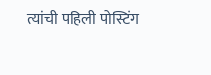त्यांची पहिली पोस्टिंग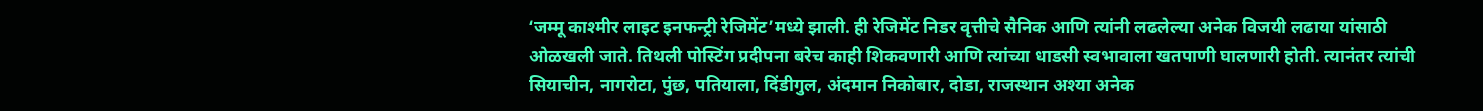‘जम्मू काश्मीर लाइट इनफन्ट्री रेजिमेंट’मध्ये झाली. ही रेजिमेंट निडर वृत्तीचे सैनिक आणि त्यांनी लढलेल्या अनेक विजयी लढाया यांसाठी ओळखली जाते. तिथली पोस्टिंग प्रदीपना बरेच काही शिकवणारी आणि त्यांच्या धाडसी स्वभावाला खतपाणी घालणारी होती. त्यानंतर त्यांची सियाचीन, नागरोटा, पुंछ, पतियाला, दिंडीगुल, अंदमान निकोबार, दोडा, राजस्थान अश्या अनेक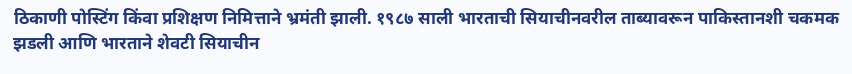ठिकाणी पोस्टिंग किंवा प्रशिक्षण निमित्ताने भ्रमंती झाली. १९८७ साली भारताची सियाचीनवरील ताब्यावरून पाकिस्तानशी चकमक झडली आणि भारताने शेवटी सियाचीन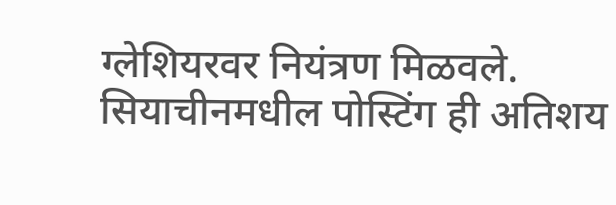ग्लेशियरवर नियंत्रण मिळवले. सियाचीनमधील पोस्टिंग ही अतिशय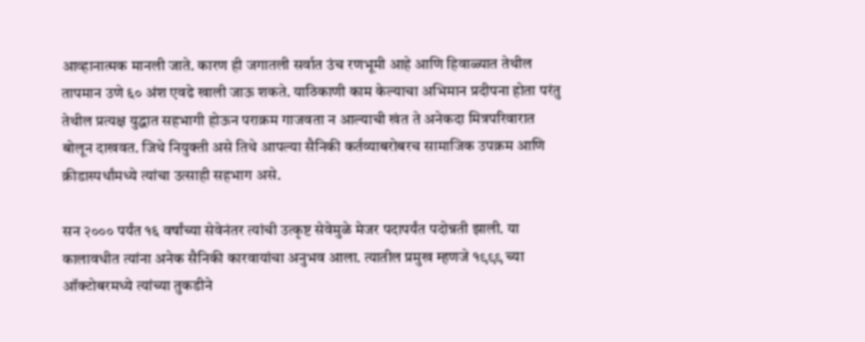आव्हानात्मक मानली जाते. कारण ही जगातली सर्वात उंच रणभूमी आहे आणि हिवाळ्यात तेथील तापमान उणे ६० अंश एवढे खाली जाऊ शकते. याठिकाणी काम केल्याचा अभिमान प्रदीपना होता परंतु तेथील प्रत्यक्ष युद्धात सहभागी होऊन पराक्रम गाजवता न आल्याची खंत ते अनेकदा मित्रपरिवारात बोलून दाखवत. जिथे नियुक्ती असे तिथे आपल्या सैनिकी कर्तव्याबरोबरच सामाजिक उपक्रम आणि क्रीडास्पर्धांमध्ये त्यांचा उत्साही सहभाग असे.

सन २००० पर्यंत १६ वर्षांच्या सेवेनंतर त्यांची उत्कृष्ट सेवेमुळे मेजर पदापर्यंत पदोन्नती झाली. या कालावधीत त्यांना अनेक सैनिकी कारवायांचा अनुभव आला. त्यातील प्रमुख म्हणजे १९९९ च्या ऑक्टोबरमध्ये त्यांच्या तुकडीने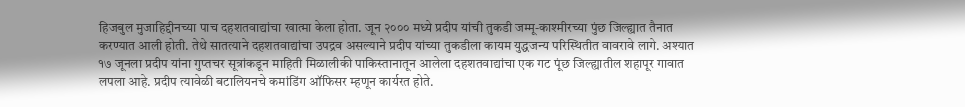हिजबुल मुजाहिद्दीनच्या पाच दहशतवाद्यांचा खात्मा केला होता. जून २००० मध्ये प्रदीप यांची तुकडी जम्मू-काश्मीरच्या पुंछ जिल्ह्यात तैनात करण्यात आली होती. तेथे सातत्याने दहशतवाद्यांचा उपद्रव असल्याने प्रदीप यांच्या तुकडीला कायम युद्धजन्य परिस्थितीत वावरावे लागे. अश्यात १७ जूनला प्रदीप यांना गुप्तचर सूत्रांकडून माहिती मिळालीकी पाकिस्तानातून आलेला दहशतवाद्यांचा एक गट पूंछ जिल्ह्यातील शहापूर गावात लपला आहे. प्रदीप त्यावेळी बटालियनचे कमांडिंग ऑफिसर म्हणून कार्यरत होते.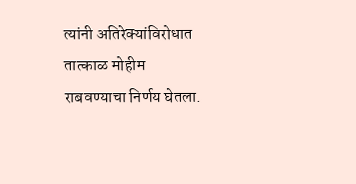त्यांनी अतिरेक्यांविरोधात तात्काळ मोहीम राबवण्याचा निर्णय घेतला.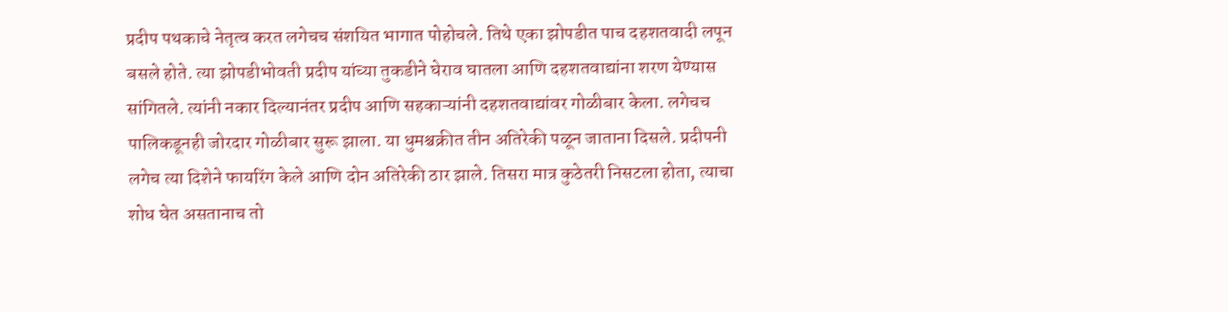प्रदीप पथकाचे नेतृत्व करत लगेचच संशयित भागात पोहोचले. तिथे एका झोपडीत पाच दहशतवादी लपून बसले होते. त्या झोपडीभोवती प्रदीप यांच्या तुकडीने घेराव घातला आणि दहशतवाद्यांना शरण येण्यास सांगितले. त्यांनी नकार दिल्यानंतर प्रदीप आणि सहकाऱ्यांनी दहशतवाद्यांवर गोळीबार केला. लगेचच पालिकडूनही जोरदार गोळीबार सुरू झाला. या धुमश्चक्रीत तीन अतिरेकी पळून जाताना दिसले. प्रदीपनी लगेच त्या दिशेने फायरिंग केले आणि दोन अतिरेकी ठार झाले. तिसरा मात्र कुठेतरी निसटला होता, त्याचा शोध घेत असतानाच तो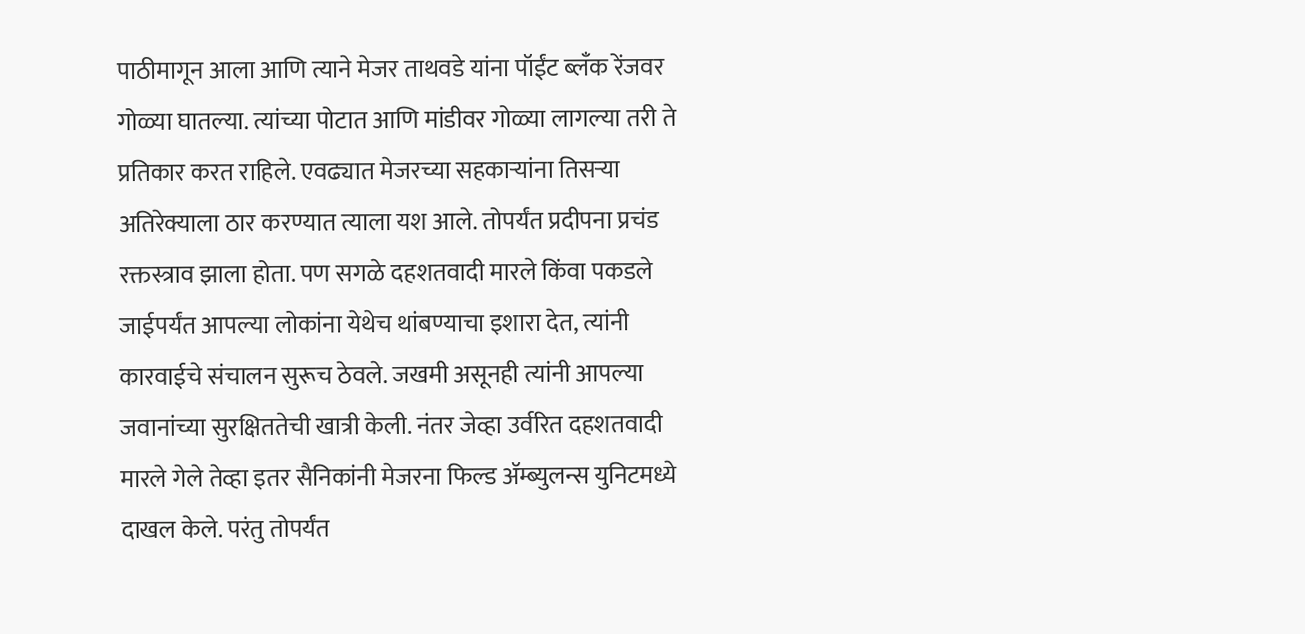पाठीमागून आला आणि त्याने मेजर ताथवडे यांना पॉईंट ब्लॅंक रेंजवर गोळ्या घातल्या. त्यांच्या पोटात आणि मांडीवर गोळ्या लागल्या तरी ते प्रतिकार करत राहिले. एवढ्यात मेजरच्या सहकाऱ्यांना तिसऱ्या अतिरेक्याला ठार करण्यात त्याला यश आले. तोपर्यंत प्रदीपना प्रचंड रक्तस्त्राव झाला होता. पण सगळे दहशतवादी मारले किंवा पकडले जाईपर्यंत आपल्या लोकांना येथेच थांबण्याचा इशारा देत, त्यांनी कारवाईचे संचालन सुरूच ठेवले. जखमी असूनही त्यांनी आपल्या जवानांच्या सुरक्षिततेची खात्री केली. नंतर जेव्हा उर्वरित दहशतवादी मारले गेले तेव्हा इतर सैनिकांनी मेजरना फिल्ड ॲम्ब्युलन्स युनिटमध्ये दाखल केले. परंतु तोपर्यंत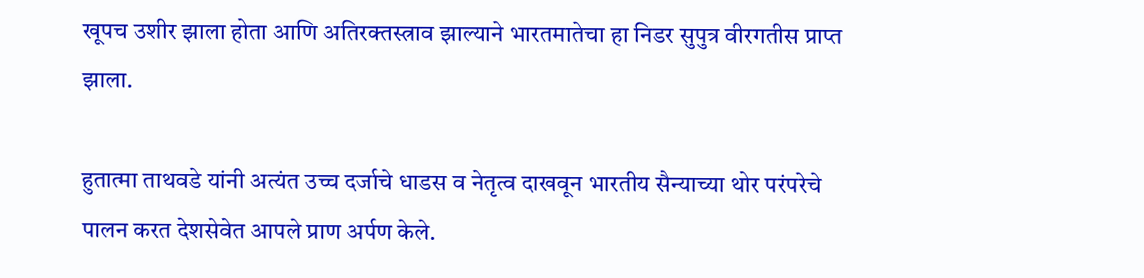खूपच उशीर झाला होता आणि अतिरक्तस्त्राव झाल्याने भारतमातेचा हा निडर सुपुत्र वीरगतीस प्राप्त झाला.

हुतात्मा ताथवडे यांनी अत्यंत उच्च दर्जाचे धाडस व नेतृत्व दाखवून भारतीय सैन्याच्या थोर परंपरेचे पालन करत देशसेवेत आपले प्राण अर्पण केले.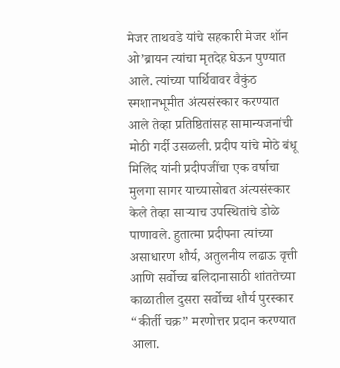मेजर ताथवडे यांचे सहकारी मेजर शॉन ओ’ब्रायन त्यांचा मृतदेह घेऊन पुण्यात आले. त्यांच्या पार्थिवावर वैकुंठ स्मशानभूमीत अंत्यसंस्कार करण्यात आले तेव्हा प्रतिष्ठितांसह सामान्यजनांची मोठी गर्दी उसळली. प्रदीप यांचे मोठे बंधू मिलिंद यांनी प्रदीपजींचा एक वर्षाचा मुलगा सागर याच्यासोबत अंत्यसंस्कार केले तेव्हा साऱ्याच उपस्थितांचे डोळे पाणावले. हुतात्मा प्रदीपना त्यांच्या असाधारण शौर्य, अतुलनीय लढाऊ वृत्ती आणि सर्वोच्च बलिदानासाठी शांततेच्या काळातील दुसरा सर्वोच्च शौर्य पुरस्कार “कीर्ती चक्र” मरणोत्तर प्रदान करण्यात आला.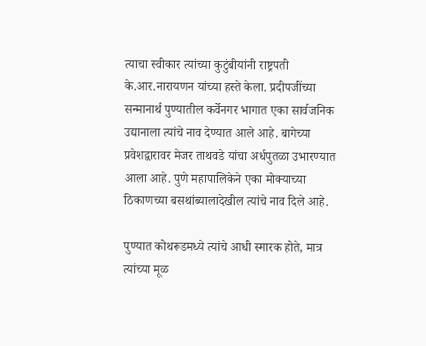त्याचा स्वीकार त्यांच्या कुटुंबीयांनी राष्ट्रपती के.आर.नारायणन यांच्या हस्ते केला. प्रदीपजींच्या सन्मानार्थ पुण्यातील कर्वेनगर भागात एका सार्वजनिक उद्यानाला त्यांचे नाव देण्यात आले आहे. बागेच्या प्रवेशद्वारावर मेजर ताथवडे यांचा अर्धपुतळा उभारण्यात आला आहे. पुणे महापालिकेने एका मोक्याच्या ठिकाणच्या बसथांब्यालादेखील त्यांचे नाव दिले आहे.

पुण्यात कोथरूडमध्ये त्यांचे आधी स्मारक होते, मात्र त्यांच्या मूळ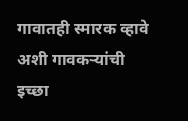गावातही स्मारक व्हावे अशी गावकऱ्यांची इच्छा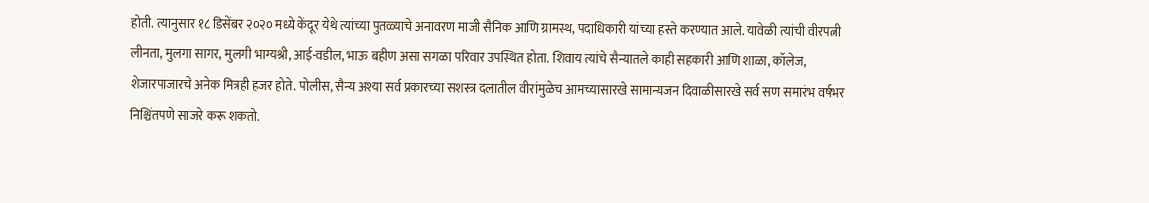होती. त्यानुसार १८ डिसेंबर २०२० मध्ये केंदूर येथे त्यांच्या पुतळ्याचे अनावरण माजी सैनिक आणि ग्रामस्थ, पदाधिकारी यांच्या हस्ते करण्यात आले. यावेळी त्यांची वीरपत्नी लीनता, मुलगा सागर, मुलगी भाग्यश्री, आई-वडील, भाऊ बहीण असा सगळा परिवार उपस्थित होता. शिवाय त्यांचे सैन्यातले काही सहकारी आणि शाळा, कॉलेज, शेजारपाजारचे अनेक मित्रही हजर होते. पोलीस, सैन्य अश्या सर्व प्रकारच्या सशस्त्र दलातील वीरांमुळेच आमच्यासारखे सामान्यजन दिवाळीसारखे सर्व सण समारंभ वर्षभर निश्चिंतपणे साजरे करू शकतो.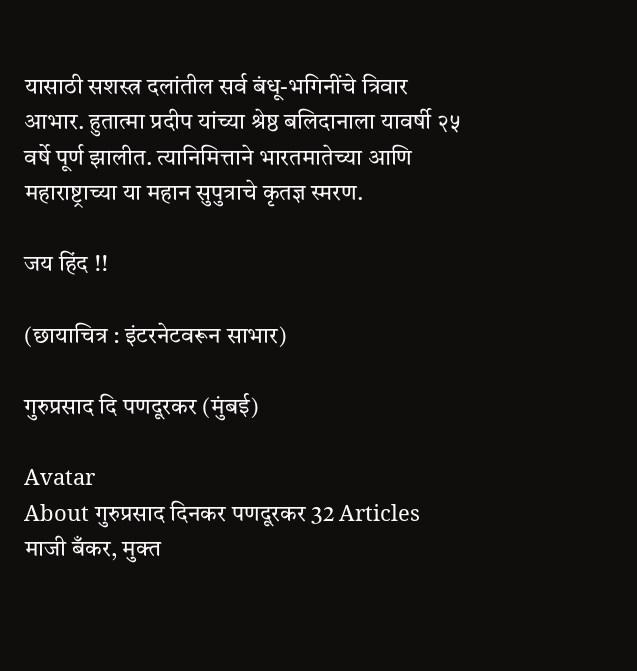यासाठी सशस्त्र दलांतील सर्व बंधू-भगिनींचे त्रिवार आभार. हुतात्मा प्रदीप यांच्या श्रेष्ठ बलिदानाला यावर्षी २५ वर्षे पूर्ण झालीत. त्यानिमित्ताने भारतमातेच्या आणि महाराष्ट्राच्या या महान सुपुत्राचे कृतज्ञ स्मरण.

जय हिंद !!

(छायाचित्र : इंटरनेटवरून साभार)

गुरुप्रसाद दि पणदूरकर (मुंबई)

Avatar
About गुरुप्रसाद दिनकर पणदूरकर 32 Articles
माजी बँकर, मुक्त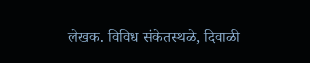लेखक. विविध संकेतस्थळे, दिवाळी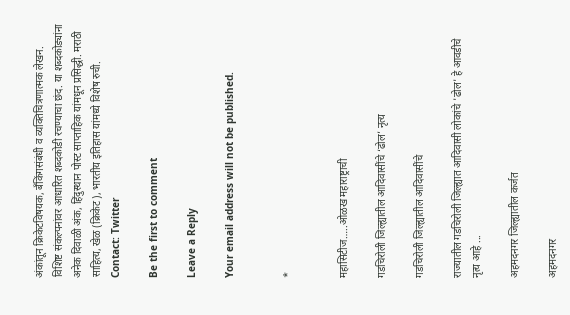अंकांतून क्रिकेटविषयक, बँकिंगसंबंधी व व्यक्तिचित्रणात्मक लेखन. विशिष्ट संकल्पनांवर आधारित शब्दकोडी रचण्याचा छंद. या शब्दकोड्यांना अनेक दिवाळी अंक, हिंदुस्थान पोस्ट साप्ताहिक यांमधून प्रसिद्धी. मराठी साहित्य, खेळ (क्रिकेट), भारतीय इतिहास यांमध्ये विशेष रुची.
Contact: Twitter

Be the first to comment

Leave a Reply

Your email address will not be published.


*


महासिटीज…..ओळख महाराष्ट्राची

गडचिरोली जिल्ह्यातील आदिवासींचे ‘ढोल’ नृत्य

गडचिरोली जिल्ह्यातील आदिवासींचे

राज्यातील गडचिरोली जिल्ह्यात आदिवासी लोकांचे 'ढोल' हे आवडीचे नृत्य आहे ...

अहमदनगर जिल्ह्यातील कर्जत

अहमदनगर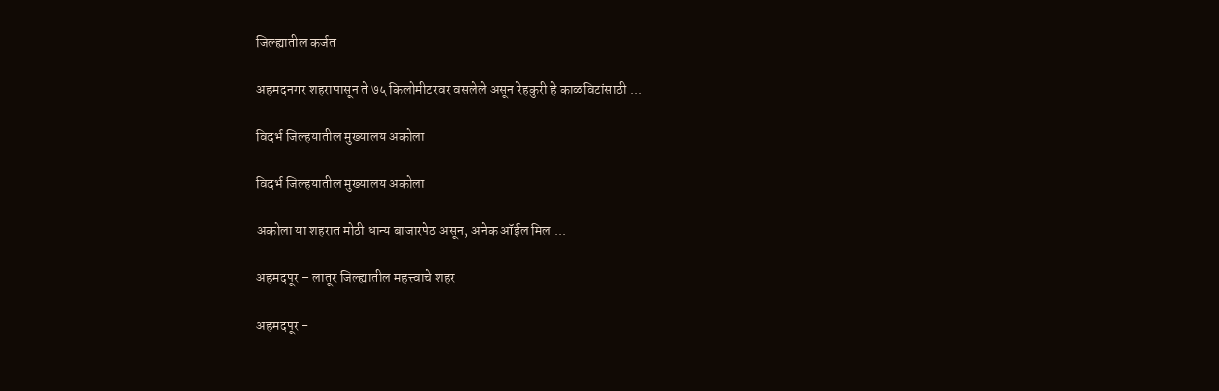जिल्ह्यातील कर्जत

अहमदनगर शहरापासून ते ७५ किलोमीटरवर वसलेले असून रेहकुरी हे काळविटांसाठी ...

विदर्भ जिल्हयातील मुख्यालय अकोला

विदर्भ जिल्हयातील मुख्यालय अकोला

अकोला या शहरात मोठी धान्य बाजारपेठ असून, अनेक ऑईल मिल ...

अहमदपूर – लातूर जिल्ह्यातील महत्त्वाचे शहर

अहमदपूर -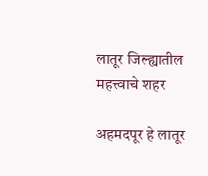लातूर जिल्ह्यातील महत्त्वाचे शहर

अहमदपूर हे लातूर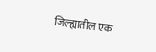जिल्ह्यातील एक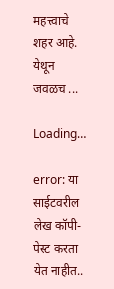महत्त्वाचे शहर आहे. येथून जवळच ...

Loading…

error: या साईटवरील लेख कॉपी-पेस्ट करता येत नाहीत..